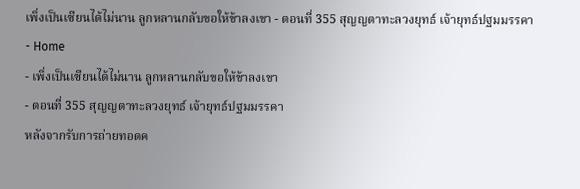เพิ่งเป็นเซียนได้ไม่นาน ลูกหลานกลับขอให้ข้าลงเขา - ตอนที่ 355 สุญญตาทะลวงยุทธ์ เจ้ายุทธ์ปฐมมรรคา
- Home
- เพิ่งเป็นเซียนได้ไม่นาน ลูกหลานกลับขอให้ข้าลงเขา
- ตอนที่ 355 สุญญตาทะลวงยุทธ์ เจ้ายุทธ์ปฐมมรรคา
หลังจากรับการถ่ายทอดค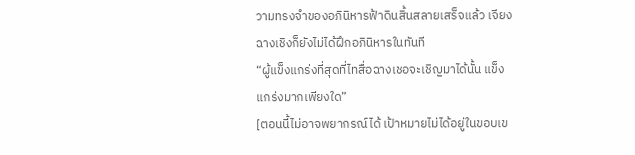วามทรงจำของอภินิหารฟ้าดินสิ้นสลายเสร็จแล้ว เจียงฉางเชิงก็ยังไม่ได้ฝึกอภินิหารในทันที
“ผู้แข็งแกร่งที่สุดที่ไทสื่อฉางเชอจะเชิญมาได้นั้น แข็งแกร่งมากเพียงใด”
[ตอนนี้ไม่อาจพยากรณ์ได้ เป้าหมายไม่ได้อยู่ในขอบเข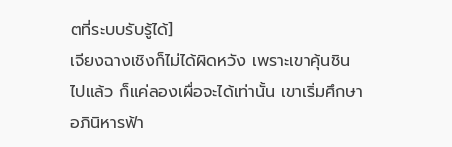ตที่ระบบรับรู้ได้]
เจียงฉางเชิงก็ไม่ได้ผิดหวัง เพราะเขาคุ้นชินไปแล้ว ก็แค่ลองเผื่อจะได้เท่านั้น เขาเริ่มศึกษาอภินิหารฟ้า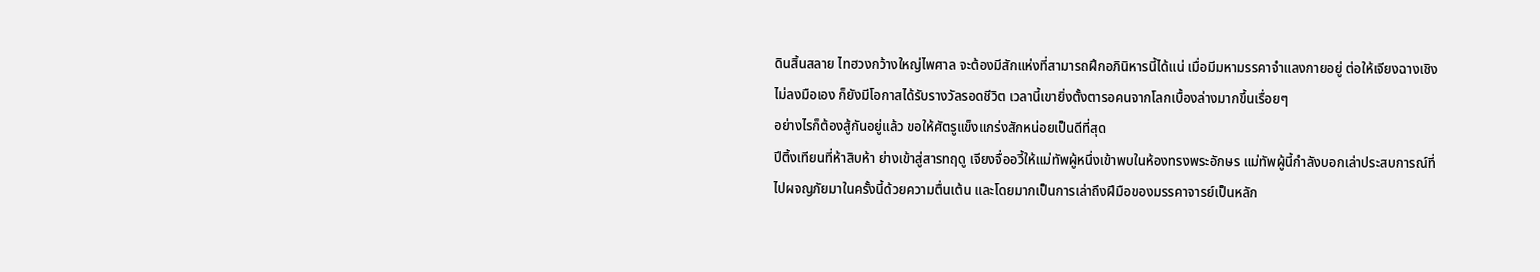ดินสิ้นสลาย ไทฮวงกว้างใหญ่ไพศาล จะต้องมีสักแห่งที่สามารถฝึกอภินิหารนี้ได้แน่ เมื่อมีมหามรรคาจำแลงกายอยู่ ต่อให้เจียงฉางเชิงไม่ลงมือเอง ก็ยังมีโอกาสได้รับรางวัลรอดชีวิต เวลานี้เขายิ่งตั้งตารอคนจากโลกเบื้องล่างมากขึ้นเรื่อยๆ
อย่างไรก็ต้องสู้กันอยู่แล้ว ขอให้ศัตรูแข็งแกร่งสักหน่อยเป็นดีที่สุด
ปีติ้งเทียนที่ห้าสิบห้า ย่างเข้าสู่สารทฤดู เจียงจื่ออวี้ให้แม่ทัพผู้หนึ่งเข้าพบในห้องทรงพระอักษร แม่ทัพผู้นี้กำลังบอกเล่าประสบการณ์ที่ไปผจญภัยมาในครั้งนี้ด้วยความตื่นเต้น และโดยมากเป็นการเล่าถึงฝีมือของมรรคาจารย์เป็นหลัก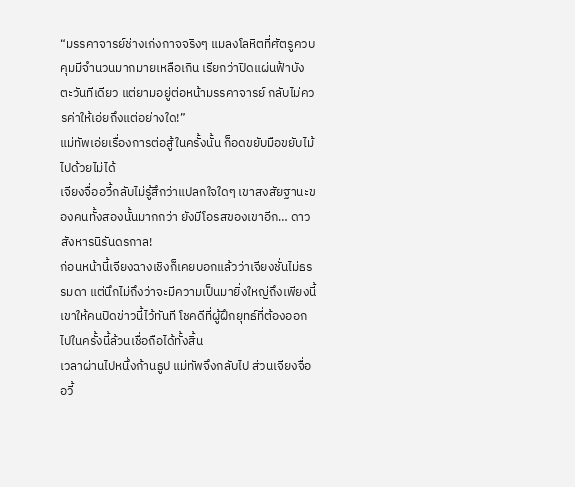“มรรคาจารย์ช่างเก่งกาจจริงๆ แมลงโลหิตที่ศัตรูควบคุมมีจำนวนมากมายเหลือเกิน เรียกว่าปิดแผ่นฟ้าบังตะวันทีเดียว แต่ยามอยู่ต่อหน้ามรรคาจารย์ กลับไม่ควรค่าให้เอ่ยถึงแต่อย่างใด!”
แม่ทัพเอ่ยเรื่องการต่อสู้ในครั้งนั้น ก็อดขยับมือขยับไม้ไปด้วยไม่ได้
เจียงจื่ออวี้กลับไม่รู้สึกว่าแปลกใจใดๆ เขาสงสัยฐานะของคนทั้งสองนั้นมากกว่า ยังมีโอรสของเขาอีก… ดาวสังหารนิรันดรกาล!
ก่อนหน้านี้เจียงฉางเชิงก็เคยบอกแล้วว่าเจียงชั่นไม่ธรรมดา แต่นึกไม่ถึงว่าจะมีความเป็นมายิ่งใหญ่ถึงเพียงนี้ เขาให้คนปิดข่าวนี้ไว้ทันที โชคดีที่ผู้ฝึกยุทธ์ที่ต้องออกไปในครั้งนี้ล้วนเชื่อถือได้ทั้งสิ้น
เวลาผ่านไปหนึ่งก้านธูป แม่ทัพจึงกลับไป ส่วนเจียงจื่ออวี้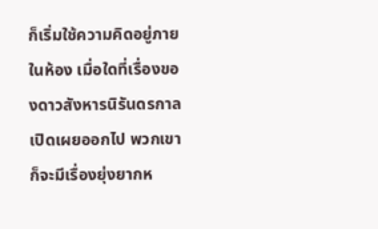ก็เริ่มใช้ความคิดอยู่ภายในห้อง เมื่อใดที่เรื่องของดาวสังหารนิรันดรกาลเปิดเผยออกไป พวกเขาก็จะมีเรื่องยุ่งยากห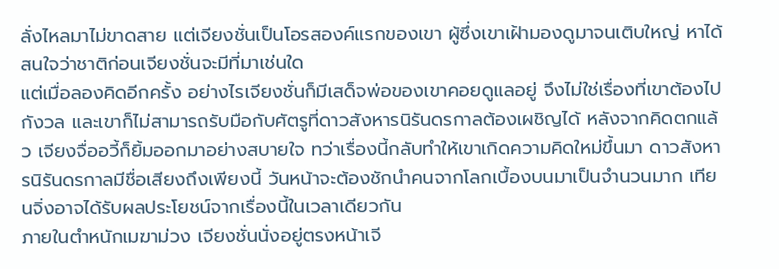ลั่งไหลมาไม่ขาดสาย แต่เจียงชั่นเป็นโอรสองค์แรกของเขา ผู้ซึ่งเขาเฝ้ามองดูมาจนเติบใหญ่ หาได้สนใจว่าชาติก่อนเจียงชั่นจะมีที่มาเช่นใด
แต่เมื่อลองคิดอีกครั้ง อย่างไรเจียงชั่นก็มีเสด็จพ่อของเขาคอยดูแลอยู่ จึงไม่ใช่เรื่องที่เขาต้องไปกังวล และเขาก็ไม่สามารถรับมือกับศัตรูที่ดาวสังหารนิรันดรกาลต้องเผชิญได้ หลังจากคิดตกแล้ว เจียงจื่ออวี้ก็ยิ้มออกมาอย่างสบายใจ ทว่าเรื่องนี้กลับทำให้เขาเกิดความคิดใหม่ขึ้นมา ดาวสังหารนิรันดรกาลมีชื่อเสียงถึงเพียงนี้ วันหน้าจะต้องชักนำคนจากโลกเบื้องบนมาเป็นจำนวนมาก เทียนจิ่งอาจได้รับผลประโยชน์จากเรื่องนี้ในเวลาเดียวกัน
ภายในตำหนักเมฆาม่วง เจียงชั่นนั่งอยู่ตรงหน้าเจี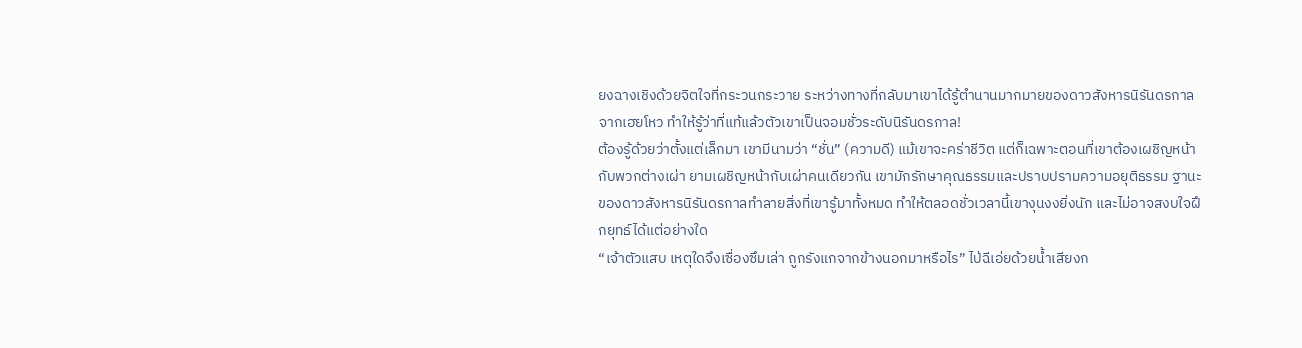ยงฉางเชิงด้วยจิตใจที่กระวนกระวาย ระหว่างทางที่กลับมาเขาได้รู้ตำนานมากมายของดาวสังหารนิรันดรกาลจากเฮยโหว ทำให้รู้ว่าที่แท้แล้วตัวเขาเป็นจอมชั่วระดับนิรันดรกาล!
ต้องรู้ด้วยว่าตั้งแต่เล็กมา เขามีนามว่า “ชั่น” (ความดี) แม้เขาจะคร่าชีวิต แต่ก็เฉพาะตอนที่เขาต้องเผชิญหน้ากับพวกต่างเผ่า ยามเผชิญหน้ากับเผ่าคนเดียวกัน เขามักรักษาคุณธรรมและปราบปรามความอยุติธรรม ฐานะของดาวสังหารนิรันดรกาลทำลายสิ่งที่เขารู้มาทั้งหมด ทำให้ตลอดชั่วเวลานี้เขางุนงงยิ่งนัก และไม่อาจสงบใจฝึกยุทธ์ได้แต่อย่างใด
“เจ้าตัวแสบ เหตุใดจึงเซื่องซึมเล่า ถูกรังแกจากข้างนอกมาหรือไร” ไป่ฉีเอ่ยด้วยน้ำเสียงก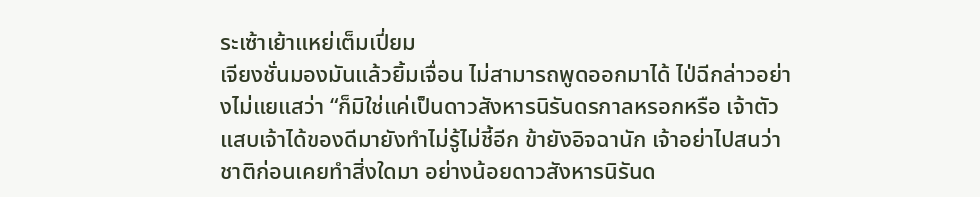ระเซ้าเย้าแหย่เต็มเปี่ยม
เจียงชั่นมองมันแล้วยิ้มเจื่อน ไม่สามารถพูดออกมาได้ ไป่ฉีกล่าวอย่างไม่แยแสว่า “ก็มิใช่แค่เป็นดาวสังหารนิรันดรกาลหรอกหรือ เจ้าตัวแสบเจ้าได้ของดีมายังทำไม่รู้ไม่ชี้อีก ข้ายังอิจฉานัก เจ้าอย่าไปสนว่าชาติก่อนเคยทำสิ่งใดมา อย่างน้อยดาวสังหารนิรันด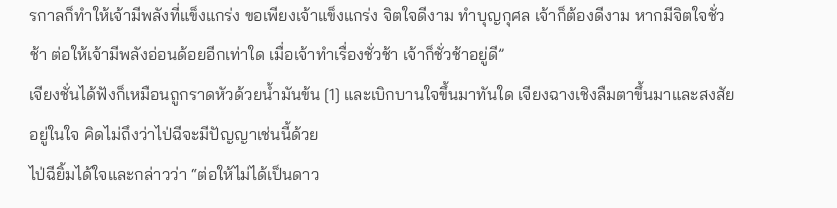รกาลก็ทำให้เจ้ามีพลังที่แข็งแกร่ง ขอเพียงเจ้าแข็งแกร่ง จิตใจดีงาม ทำบุญกุศล เจ้าก็ต้องดีงาม หากมีจิตใจชั่วช้า ต่อให้เจ้ามีพลังอ่อนด้อยอีกเท่าใด เมื่อเจ้าทำเรื่องชั่วช้า เจ้าก็ชั่วช้าอยู่ดี”
เจียงชั่นได้ฟังก็เหมือนถูกราดหัวด้วยน้ำมันข้น [1] และเบิกบานใจขึ้นมาทันใด เจียงฉางเชิงลืมตาขึ้นมาและสงสัยอยู่ในใจ คิดไม่ถึงว่าไป่ฉีจะมีปัญญาเช่นนี้ด้วย
ไป่ฉียิ้มได้ใจและกล่าวว่า “ต่อให้ไม่ได้เป็นดาว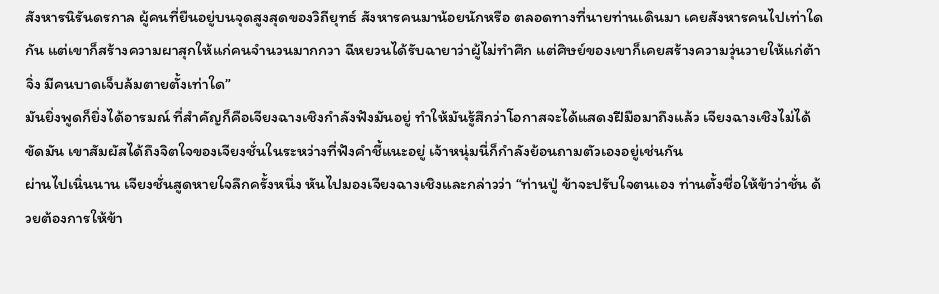สังหารนิรันดรกาล ผู้คนที่ยืนอยู่บนจุดสูงสุดของวิถียุทธ์ สังหารคนมาน้อยนักหรือ ตลอดทางที่นายท่านเดินมา เคยสังหารคนไปเท่าใดกัน แต่เขาก็สร้างความผาสุกให้แก่คนจำนวนมากกวา ฉีหยวนได้รับฉายาว่าผู้ไม่ทำศึก แต่ศิษย์ของเขาก็เคยสร้างความวุ่นวายให้แก่ต้าจิ่ง มีคนบาดเจ็บล้มตายตั้งเท่าใด”
มันยิ่งพูดก็ยิ่งได้อารมณ์ ที่สำคัญก็คือเจียงฉางเชิงกำลังฟังมันอยู่ ทำให้มันรู้สึกว่าโอกาสจะได้แสดงฝีมือมาถึงแล้ว เจียงฉางเชิงไม่ได้ขัดมัน เขาสัมผัสได้ถึงจิตใจของเจียงชั่นในระหว่างที่ฟังคำชี้แนะอยู่ เจ้าหนุ่มนี่ก็กำลังย้อนถามตัวเองอยู่เช่นกัน
ผ่านไปเนิ่นนาน เจียงชั่นสูดหายใจลึกครั้งหนึ่ง หันไปมองเจียงฉางเชิงและกล่าวว่า “ท่านปู่ ข้าจะปรับใจตนเอง ท่านตั้งชื่อให้ข้าว่าชั่น ด้วยต้องการให้ข้า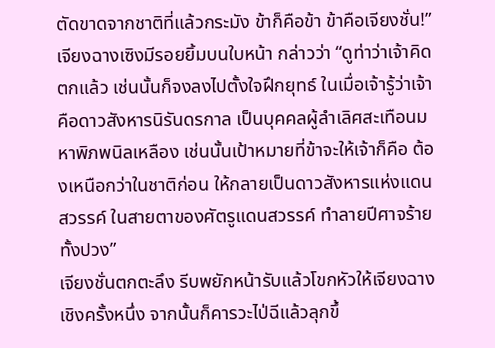ตัดขาดจากชาติที่แล้วกระมัง ข้าก็คือข้า ข้าคือเจียงชั่น!”
เจียงฉางเซิงมีรอยยิ้มบนใบหน้า กล่าวว่า “ดูท่าว่าเจ้าคิดตกแล้ว เช่นนั้นก็จงลงไปตั้งใจฝึกยุทธ์ ในเมื่อเจ้ารู้ว่าเจ้าคือดาวสังหารนิรันดรกาล เป็นบุคคลผู้ลำเลิศสะเทือนมหาพิภพนิลเหลือง เช่นนั้นเป้าหมายที่ข้าจะให้เจ้าก็คือ ต้องเหนือกว่าในชาติก่อน ให้กลายเป็นดาวสังหารแห่งแดนสวรรค์ ในสายตาของศัตรูแดนสวรรค์ ทำลายปีศาจร้ายทั้งปวง”
เจียงชั่นตกตะลึง รีบพยักหน้ารับแล้วโขกหัวให้เจียงฉางเชิงครั้งหนึ่ง จากนั้นก็คารวะไป่ฉีแล้วลุกขึ้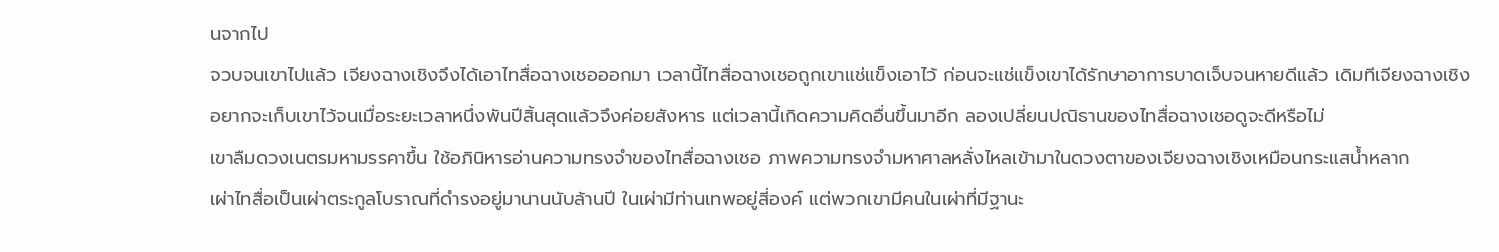นจากไป
จวบจนเขาไปแล้ว เจียงฉางเชิงจึงได้เอาไทสื่อฉางเชอออกมา เวลานี้ไทสื่อฉางเชอถูกเขาแช่แข็งเอาไว้ ก่อนจะแช่แข็งเขาได้รักษาอาการบาดเจ็บจนหายดีแล้ว เดิมทีเจียงฉางเชิงอยากจะเก็บเขาไว้จนเมื่อระยะเวลาหนึ่งพันปีสิ้นสุดแล้วจึงค่อยสังหาร แต่เวลานี้เกิดความคิดอื่นขึ้นมาอีก ลองเปลี่ยนปณิธานของไทสื่อฉางเชอดูจะดีหรือไม่
เขาลืมดวงเนตรมหามรรคาขึ้น ใช้อภินิหารอ่านความทรงจำของไทสื่อฉางเชอ ภาพความทรงจำมหาศาลหลั่งไหลเข้ามาในดวงตาของเจียงฉางเชิงเหมือนกระแสน้ำหลาก
เผ่าไทสื่อเป็นเผ่าตระกูลโบราณที่ดำรงอยู่มานานนับล้านปี ในเผ่ามีท่านเทพอยู่สี่องค์ แต่พวกเขามีคนในเผ่าที่มีฐานะ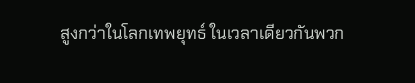สูงกว่าในโลกเทพยุทธ์ ในเวลาเดียวกันพวก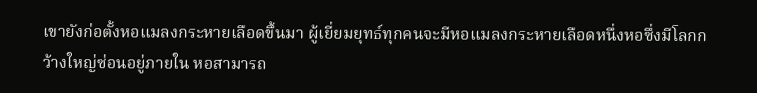เขายังก่อตั้งหอแมลงกระหายเลือดขึ้นมา ผู้เยี่ยมยุทธ์ทุกคนจะมีหอแมลงกระหายเลือดหนึ่งหอซึ่งมีโลกกว้างใหญ่ซ่อนอยู่ภายใน หอสามารถ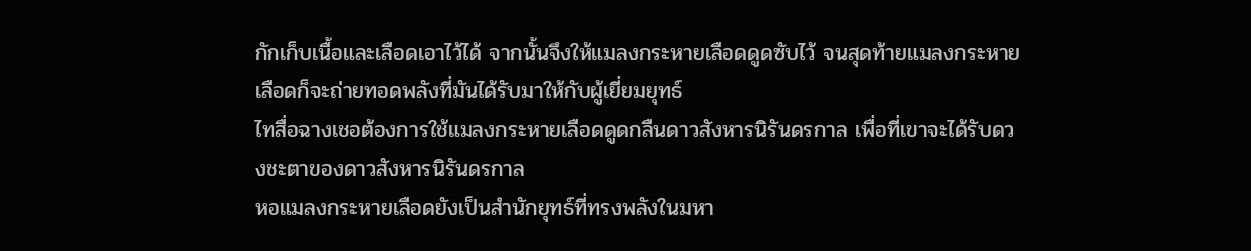กักเก็บเนื้อและเลือดเอาไว้ได้ จากนั้นจึงให้แมลงกระหายเลือดดูดซับไว้ จนสุดท้ายแมลงกระหายเลือดก็จะถ่ายทอดพลังที่มันได้รับมาให้กับผู้เยี่ยมยุทธ์
ไทสื่อฉางเชอต้องการใช้แมลงกระหายเลือดดูดกลืนดาวสังหารนิรันดรกาล เพื่อที่เขาจะได้รับดวงชะตาของดาวสังหารนิรันดรกาล
หอแมลงกระหายเลือดยังเป็นสำนักยุทธ์ที่ทรงพลังในมหา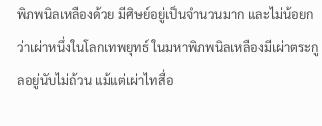พิภพนิลเหลืองด้วย มีศิษย์อยู่เป็นจำนวนมาก และไม่น้อยกว่าเผ่าหนึ่งในโลกเทพยุทธ์ ในมหาพิภพนิลเหลืองมีเผ่าตระกูลอยู่นับไม่ถ้วน แม้แต่เผ่าไทสื่อ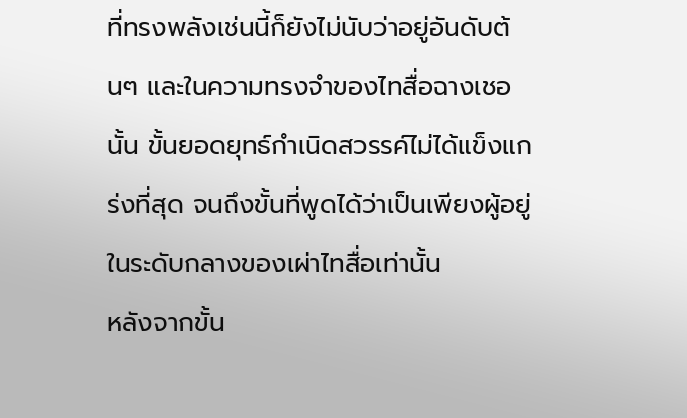ที่ทรงพลังเช่นนี้ก็ยังไม่นับว่าอยู่อันดับต้นๆ และในความทรงจำของไทสื่อฉางเชอนั้น ขั้นยอดยุทธ์กำเนิดสวรรค์ไม่ได้แข็งแกร่งที่สุด จนถึงขั้นที่พูดได้ว่าเป็นเพียงผู้อยู่ในระดับกลางของเผ่าไทสื่อเท่านั้น
หลังจากขั้น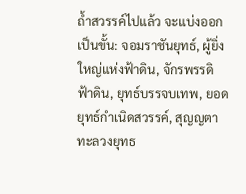ถ้ำสวรรค์ไปแล้ว จะแบ่งออกเป็นขั้น: จอมราชันยุทธ์, ผู้ยิ่งใหญ่แห่งฟ้าดิน, จักรพรรดิฟ้าดิน, ยุทธ์บรรจบเทพ, ยอดยุทธ์กำเนิดสวรรค์, สุญญตาทะลวงยุทธ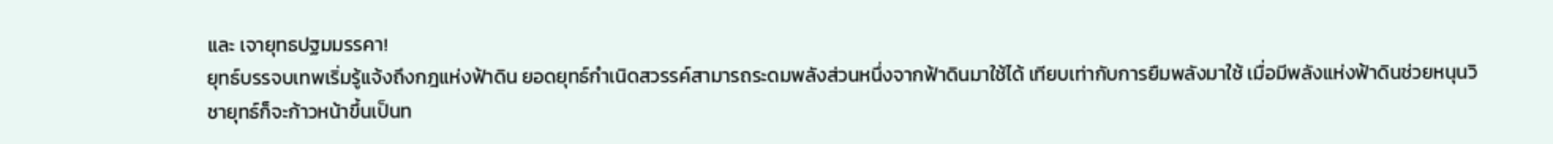และ เจายุทธปฐมมรรคา!
ยุทธ์บรรจบเทพเริ่มรู้แจ้งถึงกฎแห่งฟ้าดิน ยอดยุทธ์กำเนิดสวรรค์สามารถระดมพลังส่วนหนึ่งจากฟ้าดินมาใช้ได้ เทียบเท่ากับการยืมพลังมาใช้ เมื่อมีพลังแห่งฟ้าดินช่วยหนุนวิชายุทธ์ก็จะก้าวหน้าขึ้นเป็นท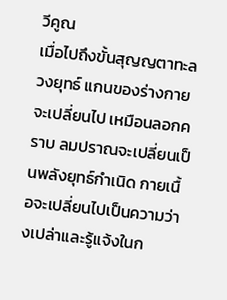วีคูณ
เมื่อไปถึงขั้นสุญญตาทะลวงยุทธ์ แกนของร่างกายจะเปลี่ยนไป เหมือนลอกคราบ ลมปราณจะเปลี่ยนเป็นพลังยุทธ์กำเนิด กายเนื้อจะเปลี่ยนไปเป็นความว่างเปล่าและรู้แจ้งในก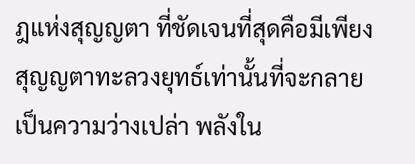ฎแห่งสุญญตา ที่ชัดเจนที่สุดคือมีเพียงสุญญตาทะลวงยุทธ์เท่านั้นที่จะกลายเป็นความว่างเปล่า พลังใน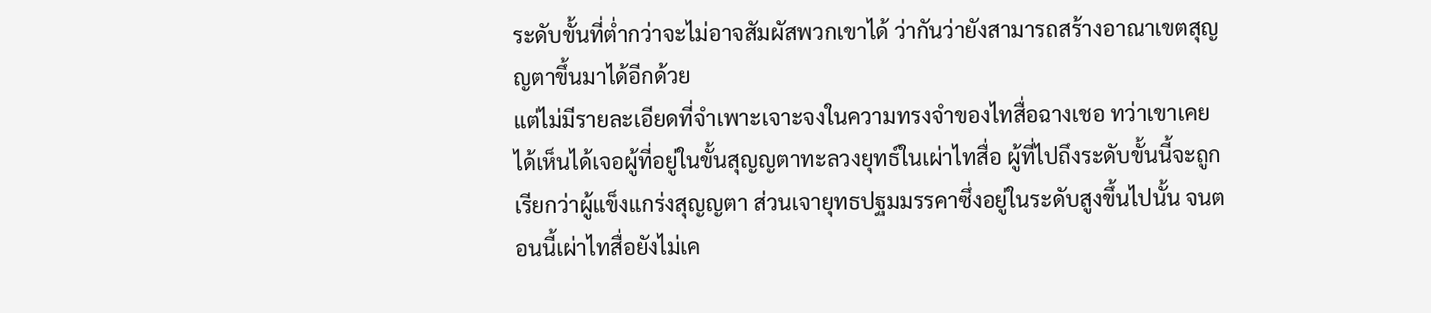ระดับขั้นที่ต่ำกว่าจะไม่อาจสัมผัสพวกเขาได้ ว่ากันว่ายังสามารถสร้างอาณาเขตสุญญตาขึ้นมาได้อีกด้วย
แต่ไม่มีรายละเอียดที่จำเพาะเจาะจงในความทรงจำของไทสื่อฉางเชอ ทว่าเขาเคยได้เห็นได้เจอผู้ที่อยู่ในขั้นสุญญตาทะลวงยุทธ์ในเผ่าไทสื่อ ผู้ที่ไปถึงระดับขั้นนี้จะถูกเรียกว่าผู้แข็งแกร่งสุญญตา ส่วนเจายุทธปฐมมรรคาซึ่งอยู่ในระดับสูงขึ้นไปนั้น จนตอนนี้เผ่าไทสื่อยังไม่เค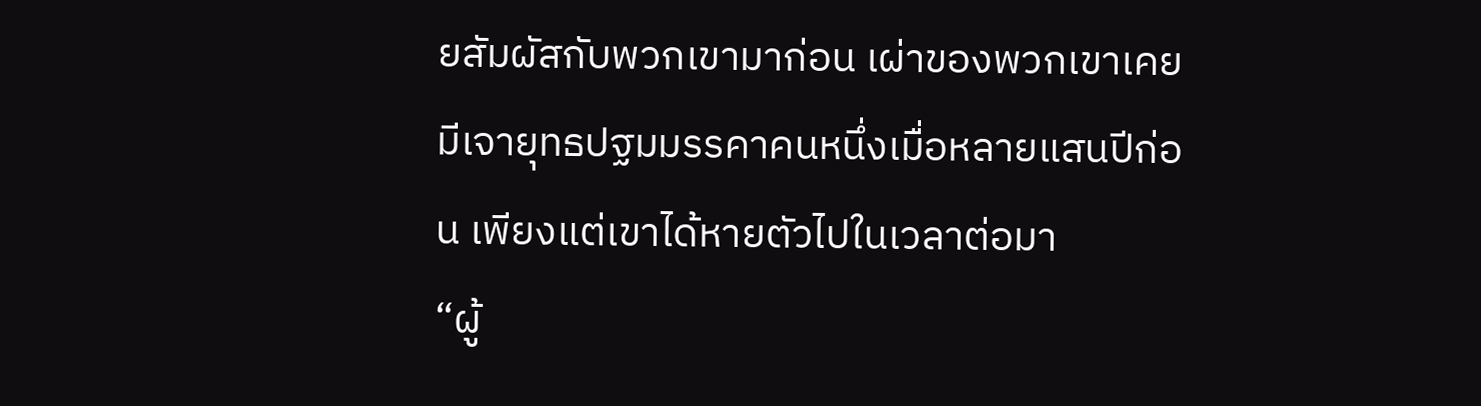ยสัมผัสกับพวกเขามาก่อน เผ่าของพวกเขาเคยมีเจายุทธปฐมมรรคาคนหนึ่งเมื่อหลายแสนปีก่อน เพียงแต่เขาได้หายตัวไปในเวลาต่อมา
“ผู้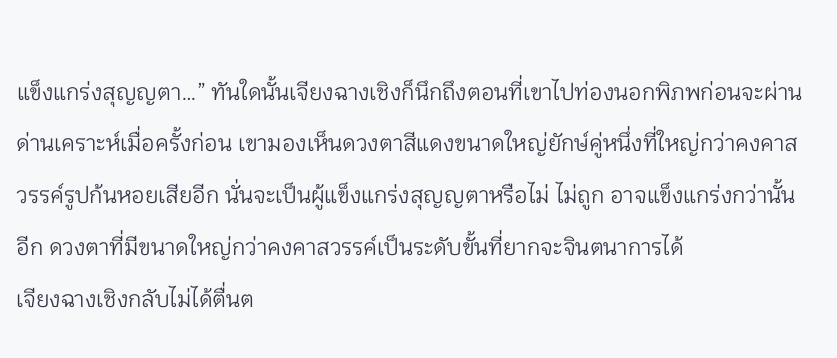แข็งแกร่งสุญญตา…” ทันใดนั้นเจียงฉางเชิงก็นึกถึงตอนที่เขาไปท่องนอกพิภพก่อนจะผ่านด่านเคราะห์เมื่อครั้งก่อน เขามองเห็นดวงตาสีแดงขนาดใหญ่ยักษ์คู่หนึ่งที่ใหญ่กว่าคงคาสวรรค์รูปก้นหอยเสียอีก นั่นจะเป็นผู้แข็งแกร่งสุญญตาหรือไม่ ไม่ถูก อาจแข็งแกร่งกว่านั้นอีก ดวงตาที่มีขนาดใหญ่กว่าคงคาสวรรค์เป็นระดับขั้นที่ยากจะจินตนาการได้
เจียงฉางเชิงกลับไม่ได้ตื่นต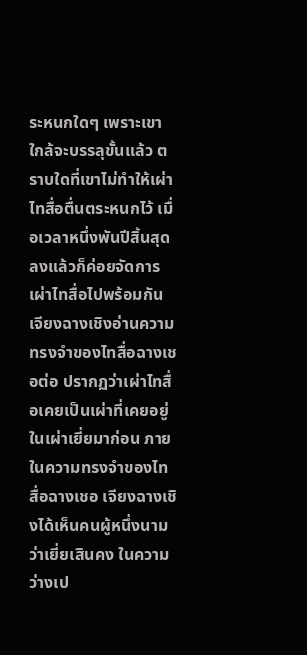ระหนกใดๆ เพราะเขาใกล้จะบรรลุขั้นแล้ว ตราบใดที่เขาไม่ทำให้เผ่าไทสื่อตื่นตระหนกไว้ เมื่อเวลาหนึ่งพันปีสิ้นสุดลงแล้วก็ค่อยจัดการเผ่าไทสื่อไปพร้อมกัน
เจียงฉางเชิงอ่านความทรงจำของไทสื่อฉางเชอต่อ ปรากฏว่าเผ่าไทสื่อเคยเป็นเผ่าที่เคยอยู่ในเผ่าเยี่ยมาก่อน ภายในความทรงจำของไทสื่อฉางเชอ เจียงฉางเชิงได้เห็นคนผู้หนึ่งนามว่าเยี่ยเสินคง ในความว่างเป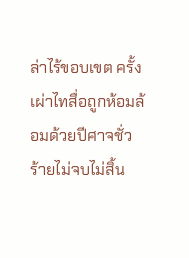ล่าไร้ขอบเขต ครั้งเผ่าไทสื่อถูกห้อมล้อมด้วยปีศาจชั่วร้ายไม่จบไม่สิ้น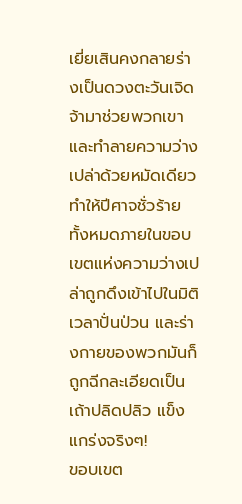เยี่ยเสินคงกลายร่างเป็นดวงตะวันเจิดจ้ามาช่วยพวกเขา และทำลายความว่างเปล่าด้วยหมัดเดียว ทำให้ปีศาจชั่วร้ายทั้งหมดภายในขอบเขตแห่งความว่างเปล่าถูกดึงเข้าไปในมิติเวลาปั่นป่วน และร่างกายของพวกมันก็ถูกฉีกละเอียดเป็นเถ้าปลิดปลิว แข็งแกร่งจริงๆ!
ขอบเขต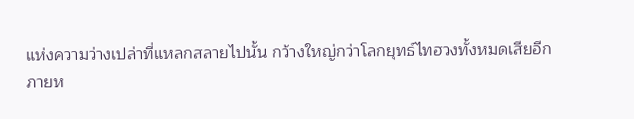แห่งความว่างเปล่าที่แหลกสลายไปนั้น กว้างใหญ่กว่าโลกยุทธ์ไทฮวงทั้งหมดเสียอีก
ภายห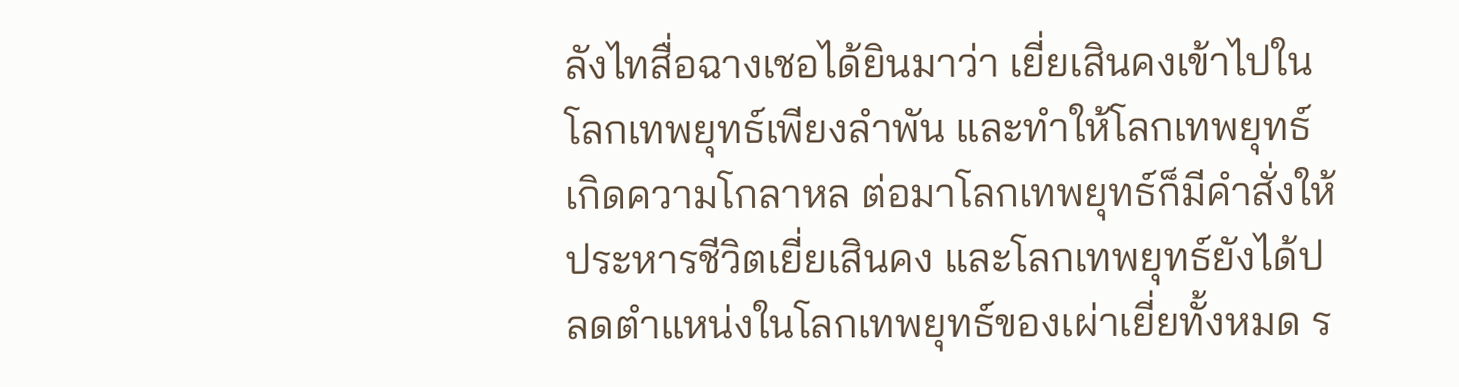ลังไทสื่อฉางเชอได้ยินมาว่า เยี่ยเสินคงเข้าไปในโลกเทพยุทธ์เพียงลำพัน และทำให้โลกเทพยุทธ์เกิดความโกลาหล ต่อมาโลกเทพยุทธ์ก็มีคำสั่งให้ประหารชีวิตเยี่ยเสินคง และโลกเทพยุทธ์ยังได้ปลดตำแหน่งในโลกเทพยุทธ์ของเผ่าเยี่ยทั้งหมด ร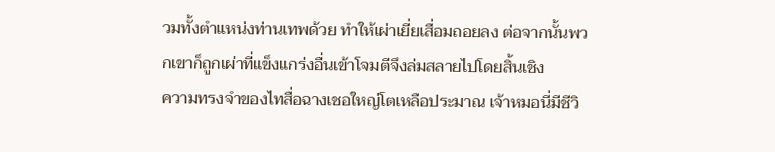วมทั้งตำแหน่งท่านเทพด้วย ทำให้เผ่าเยี่ยเสื่อมถอยลง ต่อจากนั้นพวกเขาก็ถูกเผ่าที่แข็งแกร่งอื่นเข้าโจมตีจึงล่มสลายไปโดยสิ้นเชิง
ความทรงจำของไทสื่อฉางเชอใหญ่โตเหลือประมาณ เจ้าหมอนี่มีชีวิ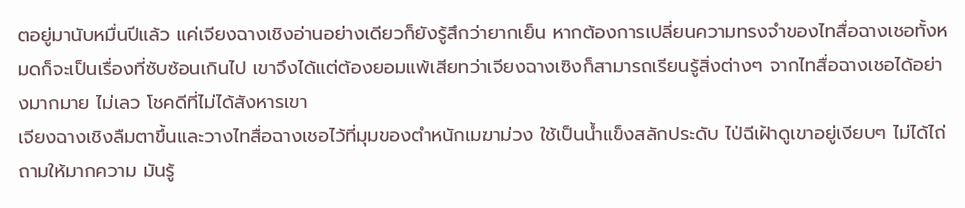ตอยู่มานับหมื่นปีแล้ว แค่เจียงฉางเชิงอ่านอย่างเดียวก็ยังรู้สึกว่ายากเย็น หากต้องการเปลี่ยนความทรงจำของไทสื่อฉางเชอทั้งหมดก็จะเป็นเรื่องที่ซับซ้อนเกินไป เขาจึงได้แต่ต้องยอมแพ้เสียทว่าเจียงฉางเซิงก็สามารถเรียนรู้สิ่งต่างๆ จากไทสื่อฉางเชอได้อย่างมากมาย ไม่เลว โชคดีที่ไม่ได้สังหารเขา
เจียงฉางเชิงลืมตาขึ้นและวางไทสื่อฉางเชอไว้ที่มุมของตำหนักเมฆาม่วง ใช้เป็นน้ำแข็งสลักประดับ ไป่ฉีเฝ้าดูเขาอยู่เงียบๆ ไม่ได้ไถ่ถามให้มากความ มันรู้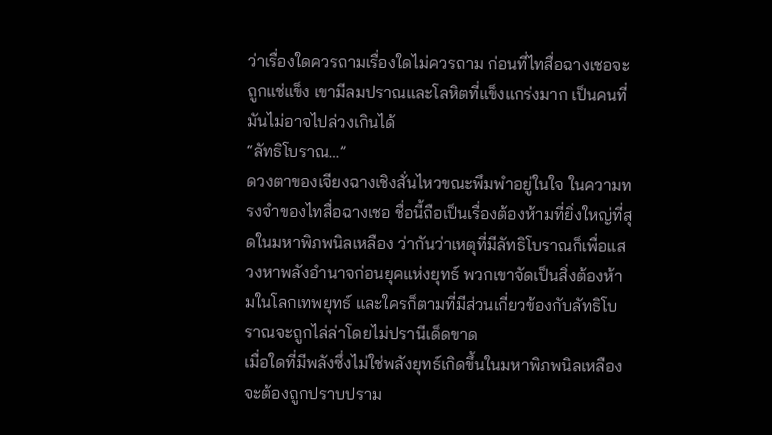ว่าเรื่องใดควรถามเรื่องใดไม่ควรถาม ก่อนที่ไทสื่อฉางเชอจะถูกแช่แข็ง เขามีลมปราณและโลหิตที่แข็งแกร่งมาก เป็นคนที่มันไม่อาจไปล่วงเกินได้
“ลัทธิโบราณ…”
ดวงตาของเจียงฉางเชิงสั่นไหวขณะพึมพำอยู่ในใจ ในความทรงจำของไทสื่อฉางเชอ ชื่อนี้ถือเป็นเรื่องต้องห้ามที่ยิ่งใหญ่ที่สุดในมหาพิภพนิลเหลือง ว่ากันว่าเหตุที่มีลัทธิโบราณก็เพื่อแสวงหาพลังอำนาจก่อนยุคแห่งยุทธ์ พวกเขาจัดเป็นสิ่งต้องห้ามในโลกเทพยุทธ์ และใครก็ตามที่มีส่วนเกี่ยวข้องกับลัทธิโบราณจะถูกไล่ล่าโดยไม่ปรานีเด็ดขาด
เมื่อใดที่มีพลังซึ่งไม่ใช่พลังยุทธ์เกิดขึ้นในมหาพิภพนิลเหลือง จะต้องถูกปราบปราม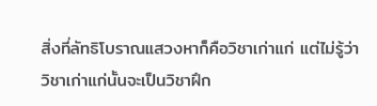สิ่งที่ลัทธิโบราณแสวงหาก็คือวิชาเก่าแก่ แต่ไม่รู้ว่าวิชาเก่าแก่นั้นจะเป็นวิชาฝึก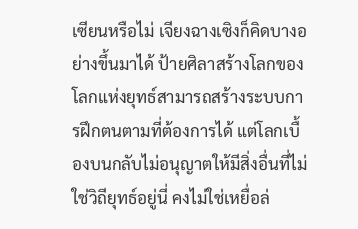เซียนหรือไม่ เจียงฉางเซิงก็คิดบางอย่างขึ้นมาได้ ป้ายศิลาสร้างโลกของโลกแห่งยุทธ์สามารถสร้างระบบการฝึกตนตามที่ต้องการได้ แต่โลกเบื้องบนกลับไม่อนุญาตให้มีสิ่งอื่นที่ไม่ใช่วิถียุทธ์อยู่นี่ คงไม่ใช่เหยื่อล่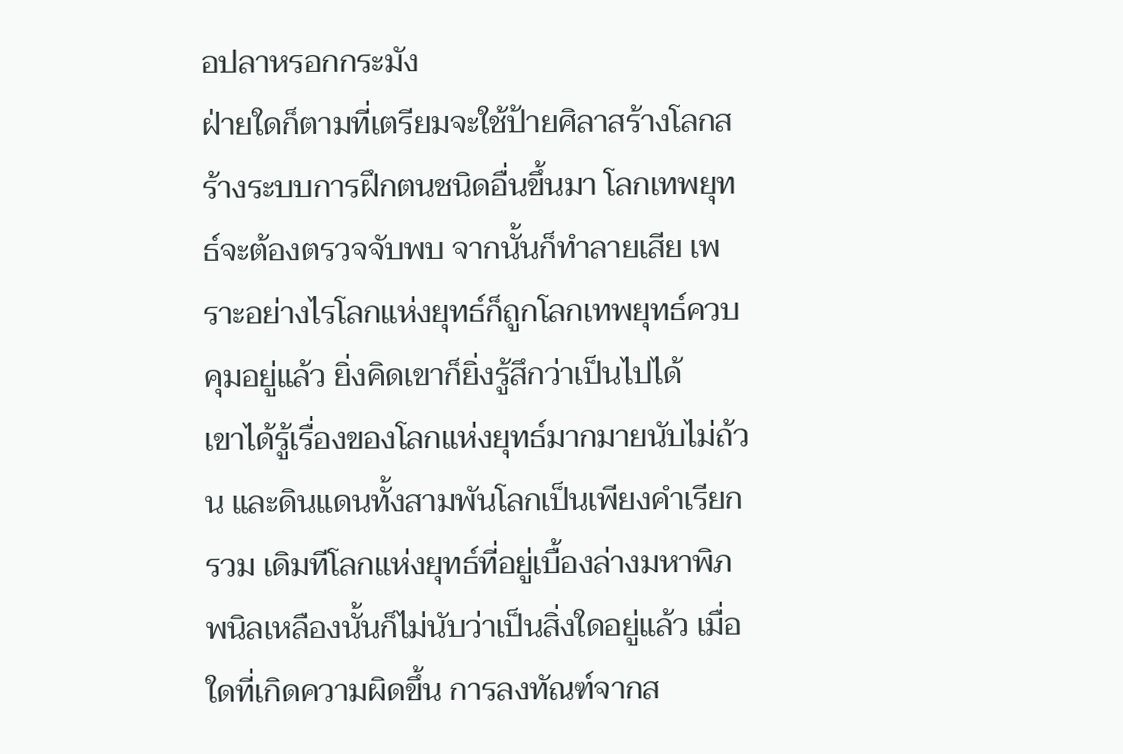อปลาหรอกกระมัง
ฝ่ายใดก็ตามที่เตรียมจะใช้ป้ายศิลาสร้างโลกสร้างระบบการฝึกตนชนิดอื่นขึ้นมา โลกเทพยุทธ์จะต้องตรวจจับพบ จากนั้นก็ทำลายเสีย เพราะอย่างไรโลกแห่งยุทธ์ก็ถูกโลกเทพยุทธ์ควบคุมอยู่แล้ว ยิ่งคิดเขาก็ยิ่งรู้สึกว่าเป็นไปได้
เขาได้รู้เรื่องของโลกแห่งยุทธ์มากมายนับไม่ถ้วน และดินแดนทั้งสามพันโลกเป็นเพียงคำเรียกรวม เดิมทีโลกแห่งยุทธ์ที่อยู่เบื้องล่างมหาพิภพนิลเหลืองนั้นก็ไม่นับว่าเป็นสิ่งใดอยู่แล้ว เมื่อใดที่เกิดความผิดขึ้น การลงทัณฑ์จากส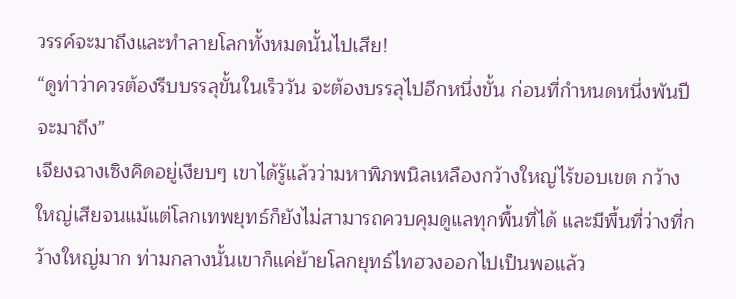วรรค์จะมาถึงและทำลายโลกทั้งหมดนั้นไปเสีย!
“ดูท่าว่าควรต้องรีบบรรลุขั้นในเร็ววัน จะต้องบรรลุไปอีกหนึ่งขั้น ก่อนที่กำหนดหนึ่งพันปีจะมาถึง”
เจียงฉางเซิงคิดอยู่เงียบๆ เขาได้รู้แล้วว่ามหาพิภพนิลเหลืองกว้างใหญ่ไร้ขอบเขต กว้างใหญ่เสียจนแม้แต่โลกเทพยุทธ์ก็ยังไม่สามารถควบคุมดูแลทุกพื้นที่ได้ และมีพื้นที่ว่างที่กว้างใหญ่มาก ท่ามกลางนั้นเขาก็แค่ย้ายโลกยุทธ์ไทฮวงออกไปเป็นพอแล้ว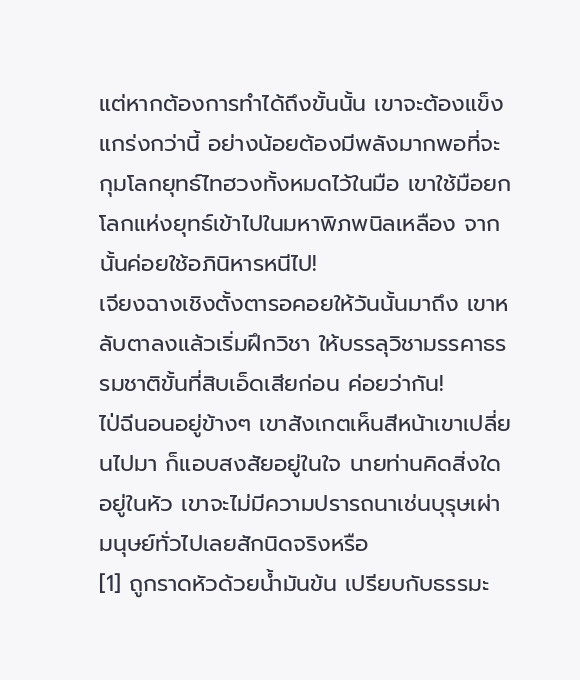แต่หากต้องการทำได้ถึงขั้นนั้น เขาจะต้องแข็งแกร่งกว่านี้ อย่างน้อยต้องมีพลังมากพอที่จะกุมโลกยุทธ์ไทฮวงทั้งหมดไว้ในมือ เขาใช้มือยกโลกแห่งยุทธ์เข้าไปในมหาพิภพนิลเหลือง จากนั้นค่อยใช้อภินิหารหนีไป!
เจียงฉางเชิงตั้งตารอคอยให้วันนั้นมาถึง เขาหลับตาลงแล้วเริ่มฝึกวิชา ให้บรรลุวิชามรรคาธรรมชาติขั้นที่สิบเอ็ดเสียก่อน ค่อยว่ากัน!
ไป่ฉีนอนอยู่ข้างๆ เขาสังเกตเห็นสีหน้าเขาเปลี่ยนไปมา ก็แอบสงสัยอยู่ในใจ นายท่านคิดสิ่งใดอยู่ในหัว เขาจะไม่มีความปรารถนาเช่นบุรุษเผ่ามนุษย์ทั่วไปเลยสักนิดจริงหรือ
[1] ถูกราดหัวด้วยน้ำมันข้น เปรียบกับธรรมะ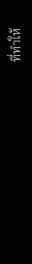ที่ทำให้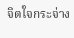จิตใจกระจ่าง